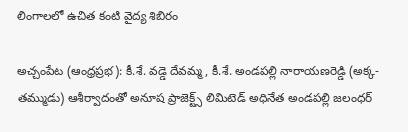లింగాలలో ఉచిత కంటి వైద్య శిబిరం

అచ్చంపేట (ఆంధ్రప్రభ): కీ.శే. వడ్డె దేవమ్మ, కీ.శే. అండపల్లి నారాయణరెడ్డి (అక్క-తమ్ముడు) ఆశీర్వాదంతో అనూష ప్రాజెక్ట్స్ లిమిటెడ్ అధినేత అండపల్లి జలంధర్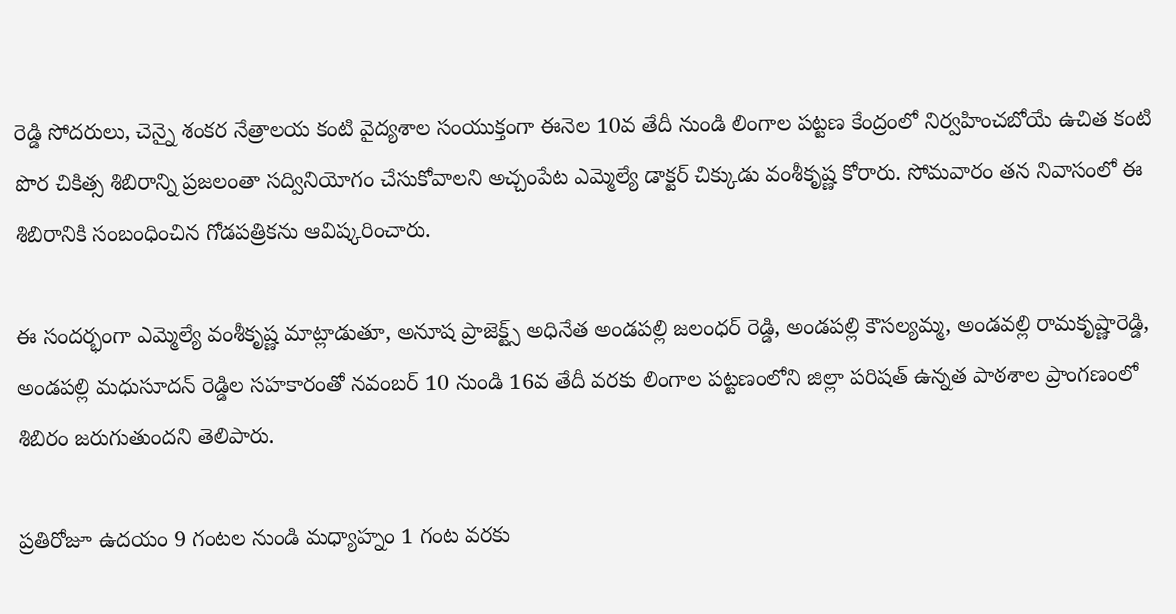రెడ్డి సోదరులు, చెన్నై శంకర నేత్రాలయ కంటి వైద్యశాల సంయుక్తంగా ఈనెల 10వ తేదీ నుండి లింగాల పట్టణ కేంద్రంలో నిర్వహించబోయే ఉచిత కంటి పొర చికిత్స శిబిరాన్ని ప్రజలంతా సద్వినియోగం చేసుకోవాలని అచ్చంపేట ఎమ్మెల్యే డాక్టర్ చిక్కుడు వంశీకృష్ణ కోరారు. సోమవారం తన నివాసంలో ఈ శిబిరానికి సంబంధించిన గోడపత్రికను ఆవిష్కరించారు.

ఈ సందర్భంగా ఎమ్మెల్యే వంశీకృష్ణ మాట్లాడుతూ, అనూష ప్రాజెక్ట్స్ అధినేత అండపల్లి జలంధర్ రెడ్డి, అండపల్లి కౌసల్యమ్మ, అండవల్లి రామకృష్ణారెడ్డి, అండపల్లి మధుసూదన్ రెడ్డిల సహకారంతో నవంబర్ 10 నుండి 16వ తేదీ వరకు లింగాల పట్టణంలోని జిల్లా పరిషత్ ఉన్నత పాఠశాల ప్రాంగణంలో శిబిరం జరుగుతుందని తెలిపారు.

ప్రతిరోజూ ఉదయం 9 గంటల నుండి మధ్యాహ్నం 1 గంట వరకు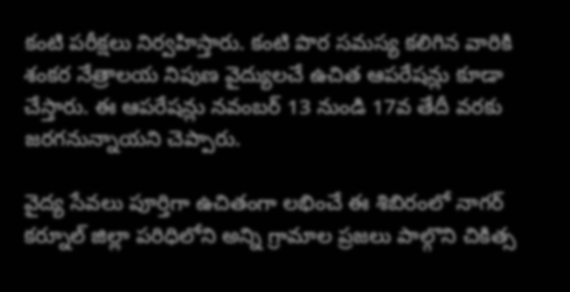కంటి పరీక్షలు నిర్వహిస్తారు. కంటి పొర సమస్య కలిగిన వారికి శంకర నేత్రాలయ నిపుణ వైద్యులచే ఉచిత ఆపరేషన్లు కూడా చేస్తారు. ఈ ఆపరేషన్లు నవంబర్ 13 నుండి 17వ తేదీ వరకు జరగనున్నాయని చెప్పారు.

వైద్య సేవలు పూర్తిగా ఉచితంగా లభించే ఈ శిబిరంలో నాగర్ కర్నూల్ జిల్లా పరిధిలోని అన్ని గ్రామాల ప్రజలు పాల్గొని చికిత్స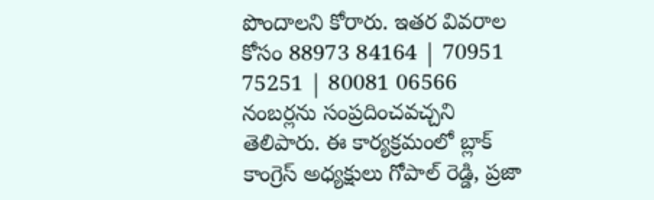పొందాలని కోరారు. ఇతర వివరాల కోసం 88973 84164 | 70951 75251 | 80081 06566 నంబర్లను సంప్రదించవచ్చని తెలిపారు. ఈ కార్యక్రమంలో బ్లాక్ కాంగ్రెస్ అధ్యక్షులు గోపాల్ రెడ్డి, ప్రజా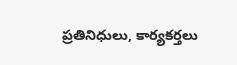ప్రతినిధులు, కార్యకర్తలు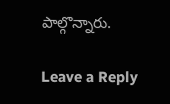పాల్గొన్నారు.

Leave a Reply